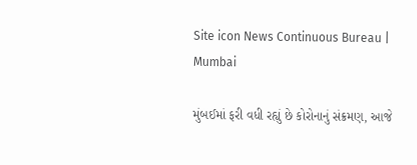Site icon News Continuous Bureau | Mumbai

મુંબઈમાં ફરી વધી રહ્યું છે કોરોનાનું સંક્રમણ, આજે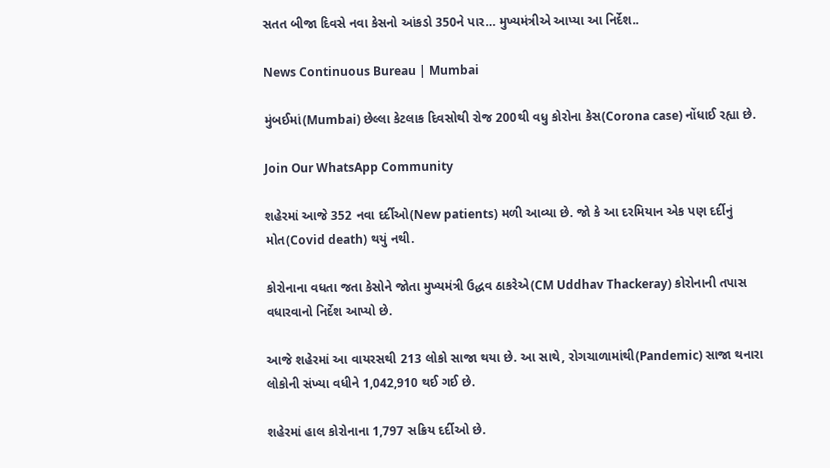સતત બીજા દિવસે નવા કેસનો આંકડો 350ને પાર… મુખ્યમંત્રીએ આપ્યા આ નિર્દેશ..

News Continuous Bureau | Mumbai

મુંબઈમાં(Mumbai) છેલ્લા કેટલાક દિવસોથી રોજ 200થી વધુ કોરોના કેસ(Corona case) નોંધાઈ રહ્યા છે.

Join Our WhatsApp Community

શહેરમાં આજે 352 નવા દર્દીઓ(New patients) મળી આવ્યા છે. જો કે આ દરમિયાન એક પણ દર્દીનું મોત(Covid death) થયું નથી.

કોરોનાના વધતા જતા કેસોને જોતા મુખ્યમંત્રી ઉદ્ધવ ઠાકરેએ(CM Uddhav Thackeray) કોરોનાની તપાસ વધારવાનો નિર્દેશ આપ્યો છે.

આજે શહેરમાં આ વાયરસથી 213 લોકો સાજા થયા છે. આ સાથે, રોગચાળામાંથી(Pandemic) સાજા થનારા લોકોની સંખ્યા વધીને 1,042,910 થઈ ગઈ છે.

શહેરમાં હાલ કોરોનાના 1,797 સક્રિય દર્દીઓ છે.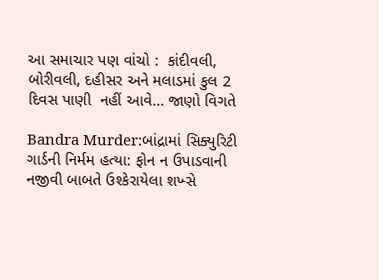આ સમાચાર પણ વાંચો :  કાંદીવલી, બોરીવલી, દહીસર અને મલાડમાં કુલ 2 દિવસ પાણી  નહીં આવે… જાણો વિગતે

Bandra Murder:બાંદ્રામાં સિક્યુરિટી ગાર્ડની નિર્મમ હત્યા: ફોન ન ઉપાડવાની નજીવી બાબતે ઉશ્કેરાયેલા શખ્સે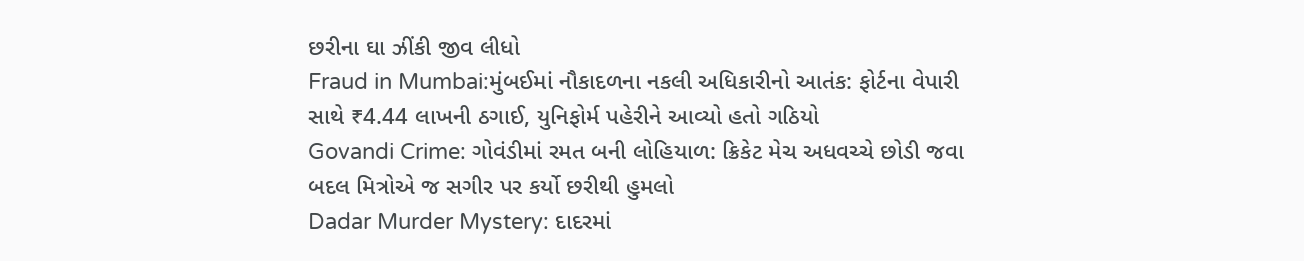છરીના ઘા ઝીંકી જીવ લીધો
Fraud in Mumbai:મુંબઈમાં નૌકાદળના નકલી અધિકારીનો આતંક: ફોર્ટના વેપારી સાથે ₹4.44 લાખની ઠગાઈ, યુનિફોર્મ પહેરીને આવ્યો હતો ગઠિયો
Govandi Crime: ગોવંડીમાં રમત બની લોહિયાળ: ક્રિકેટ મેચ અધવચ્ચે છોડી જવા બદલ મિત્રોએ જ સગીર પર કર્યો છરીથી હુમલો
Dadar Murder Mystery: દાદરમાં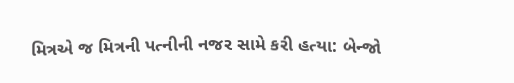મિત્રએ જ મિત્રની પત્નીની નજર સામે કરી હત્યા: બેન્જો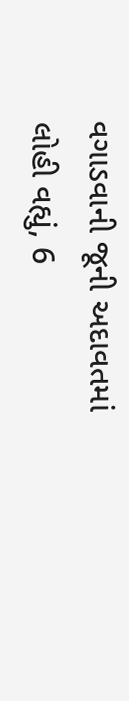વગાડવાની જૂની અદાવતમાં લોહી વહ્યું, 6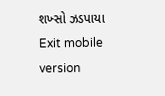શખ્સો ઝડપાયા
Exit mobile version